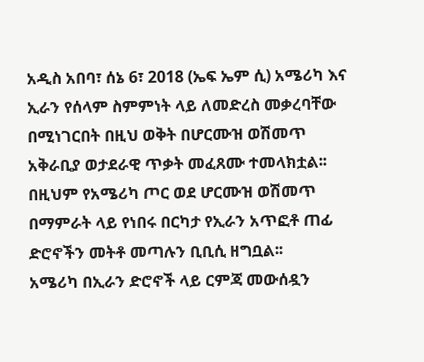አዲስ አበባ፣ ሰኔ 6፣ 2018 (ኤፍ ኤም ሲ) አሜሪካ እና ኢራን የሰላም ስምምነት ላይ ለመድረስ መቃረባቸው በሚነገርበት በዚህ ወቅት በሆርሙዝ ወሽመጥ አቅራቢያ ወታደራዊ ጥቃት መፈጸሙ ተመላክቷል፡፡
በዚህም የአሜሪካ ጦር ወደ ሆርሙዝ ወሽመጥ በማምራት ላይ የነበሩ በርካታ የኢራን አጥፎቶ ጠፊ ድሮኖችን መትቶ መጣሉን ቢቢሲ ዘግቧል፡፡
አሜሪካ በኢራን ድሮኖች ላይ ርምጃ መውሰዷን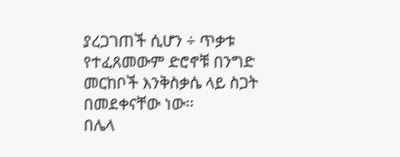ያረጋገጠች ሲሆን ÷ ጥቃቱ የተፈጸመውም ድሮኖቹ በንግድ መርከቦች እንቅስቃሴ ላይ ስጋት በመደቀናቸው ነው፡፡
በሌላ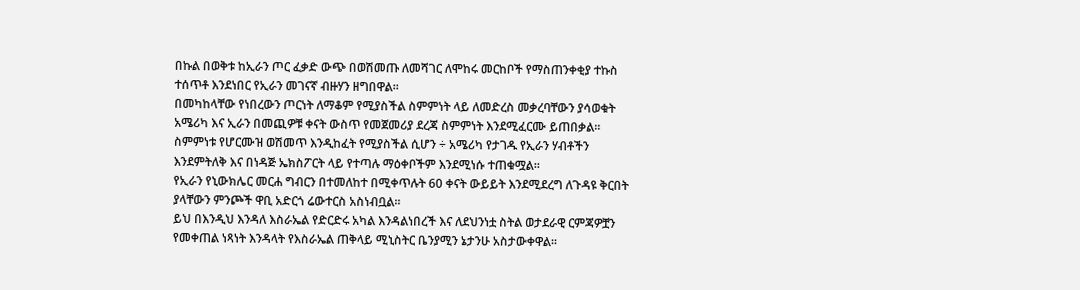በኩል በወቅቱ ከኢራን ጦር ፈቃድ ውጭ በወሽመጡ ለመሻገር ለሞከሩ መርከቦች የማስጠንቀቂያ ተኩስ ተሰጥቶ እንደነበር የኢራን መገናኛ ብዙሃን ዘግበዋል፡፡
በመካከላቸው የነበረውን ጦርነት ለማቆም የሚያስችል ስምምነት ላይ ለመድረስ መቃረባቸውን ያሳወቁት አሜሪካ እና ኢራን በመጪዎቹ ቀናት ውስጥ የመጀመሪያ ደረጃ ስምምነት እንደሚፈርሙ ይጠበቃል።
ስምምነቱ የሆርሙዝ ወሽመጥ እንዲከፈት የሚያስችል ሲሆን ÷ አሜሪካ የታገዱ የኢራን ሃብቶችን እንደምትለቅ እና በነዳጅ ኤክስፖርት ላይ የተጣሉ ማዕቀቦችም እንደሚነሱ ተጠቁሟል።
የኢራን የኒውክሌር መርሐ ግብርን በተመለከተ በሚቀጥሉት 60 ቀናት ውይይት እንደሚደረግ ለጉዳዩ ቅርበት ያላቸውን ምንጮች ዋቢ አድርጎ ሬውተርስ አስነብቧል፡፡
ይህ በእንዲህ እንዳለ እስራኤል የድርድሩ አካል እንዳልነበረች እና ለደህንነቷ ስትል ወታደራዊ ርምጃዎቿን የመቀጠል ነጻነት እንዳላት የእስራኤል ጠቅላይ ሚኒስትር ቤንያሚን ኔታንሁ አስታውቀዋል፡፡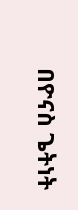በዮናስ ጌትነት